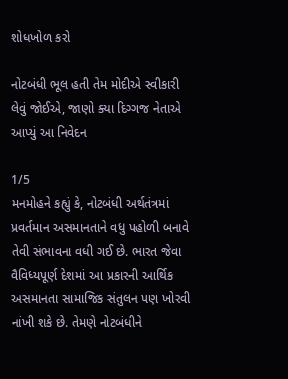શોધખોળ કરો

નોટબંધી ભૂલ હતી તેમ મોદીએ સ્વીકારી લેવું જોઈએ, જાણો ક્યા દિગ્ગજ નેતાએ આપ્યું આ નિવેદન

1/5
મનમોહને કહ્યું કે, નોટબંધી અર્થતંત્રમાં પ્રવર્તમાન અસમાનતાને વધુ પહોળી બનાવે તેવી સંભાવના વધી ગઈ છે. ભારત જેવા વૈવિધ્યપૂર્ણ દેશમાં આ પ્રકારની આર્થિક અસમાનતા સામાજિક સંતુલન પણ ખોરવી નાંખી શકે છે. તેમણે નોટબંધીને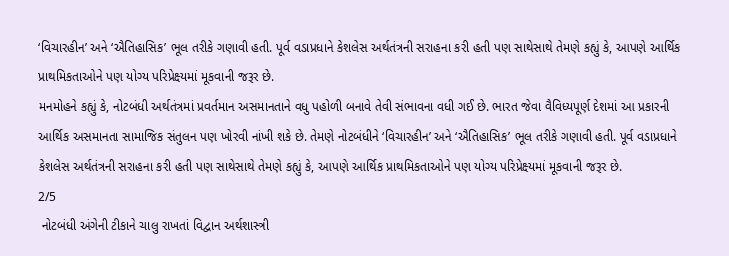‘વિચારહીન’ અને ‘ઐતિહાસિક’ ભૂલ તરીકે ગણાવી હતી. પૂર્વ વડાપ્રધાને કેશલેસ અર્થતંત્રની સરાહના કરી હતી પણ સાથેસાથે તેમણે કહ્યું કે, આપણે આર્થિક પ્રાથમિકતાઓને પણ યોગ્ય પરિપ્રેક્ષ્યમાં મૂકવાની જરૂર છે.
મનમોહને કહ્યું કે, નોટબંધી અર્થતંત્રમાં પ્રવર્તમાન અસમાનતાને વધુ પહોળી બનાવે તેવી સંભાવના વધી ગઈ છે. ભારત જેવા વૈવિધ્યપૂર્ણ દેશમાં આ પ્રકારની આર્થિક અસમાનતા સામાજિક સંતુલન પણ ખોરવી નાંખી શકે છે. તેમણે નોટબંધીને ‘વિચારહીન’ અને ‘ઐતિહાસિક’ ભૂલ તરીકે ગણાવી હતી. પૂર્વ વડાપ્રધાને કેશલેસ અર્થતંત્રની સરાહના કરી હતી પણ સાથેસાથે તેમણે કહ્યું કે, આપણે આર્થિક પ્રાથમિકતાઓને પણ યોગ્ય પરિપ્રેક્ષ્યમાં મૂકવાની જરૂર છે.
2/5
 નોટબંધી અંગેની ટીકાને ચાલુ રાખતાં વિદ્વાન અર્થશાસ્ત્રી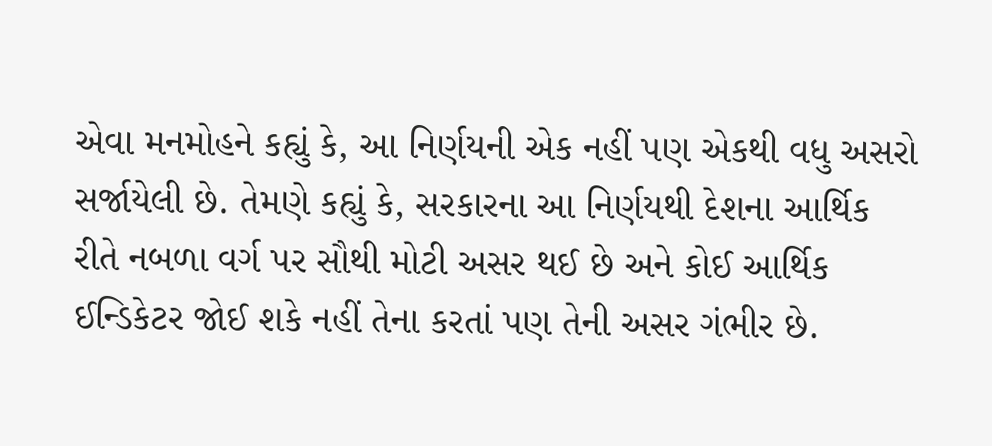એવા મનમોહને કહ્યું કે, આ નિર્ણયની એક નહીં પણ એકથી વધુ અસરો સર્જાયેલી છે. તેમણે કહ્યું કે, સરકારના આ નિર્ણયથી દેશના આર્થિક રીતે નબળા વર્ગ પર સૌથી મોટી અસર થઈ છે અને કોઈ આર્થિક ઈન્ડિકેટર જોઈ શકે નહીં તેના કરતાં પણ તેની અસર ગંભીર છે.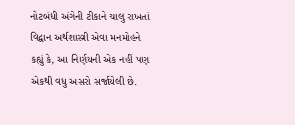નોટબંધી અંગેની ટીકાને ચાલુ રાખતાં વિદ્વાન અર્થશાસ્ત્રી એવા મનમોહને કહ્યું કે, આ નિર્ણયની એક નહીં પણ એકથી વધુ અસરો સર્જાયેલી છે.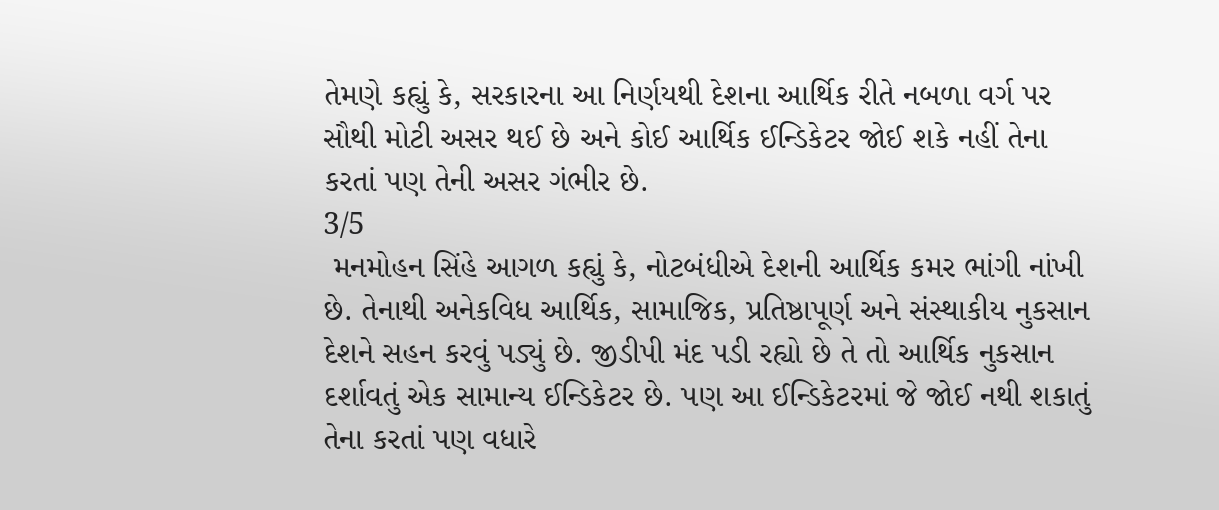તેમણે કહ્યું કે, સરકારના આ નિર્ણયથી દેશના આર્થિક રીતે નબળા વર્ગ પર સૌથી મોટી અસર થઈ છે અને કોઈ આર્થિક ઈન્ડિકેટર જોઈ શકે નહીં તેના કરતાં પણ તેની અસર ગંભીર છે.
3/5
 મનમોહન સિંહે આગળ કહ્યું કે, નોટબંધીએ દેશની આર્થિક કમર ભાંગી નાંખી છે. તેનાથી અનેકવિધ આર્થિક, સામાજિક, પ્રતિષ્ઠાપૂર્ણ અને સંસ્થાકીય નુકસાન દેશને સહન કરવું પડ્યું છે. જીડીપી મંદ પડી રહ્યો છે તે તો આર્થિક નુકસાન દર્શાવતું એક સામાન્ય ઈન્ડિકેટર છે. પણ આ ઈન્ડિકેટરમાં જે જોઈ નથી શકાતું તેના કરતાં પણ વધારે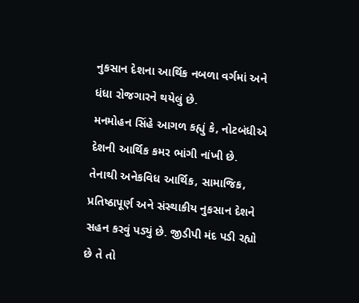નુકસાન દેશના આર્થિક નબળા વર્ગમાં અને ધંધા રોજગારને થયેલું છે.
મનમોહન સિંહે આગળ કહ્યું કે, નોટબંધીએ દેશની આર્થિક કમર ભાંગી નાંખી છે. તેનાથી અનેકવિધ આર્થિક, સામાજિક, પ્રતિષ્ઠાપૂર્ણ અને સંસ્થાકીય નુકસાન દેશને સહન કરવું પડ્યું છે. જીડીપી મંદ પડી રહ્યો છે તે તો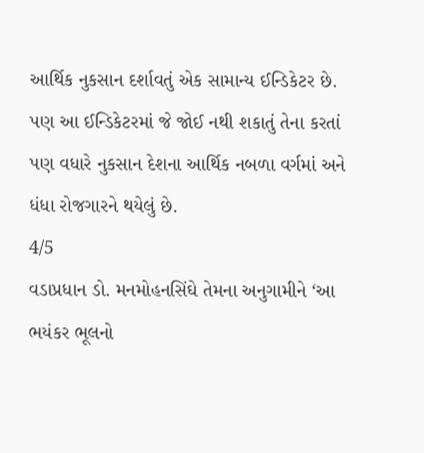આર્થિક નુકસાન દર્શાવતું એક સામાન્ય ઈન્ડિકેટર છે. પણ આ ઈન્ડિકેટરમાં જે જોઈ નથી શકાતું તેના કરતાં પણ વધારે નુકસાન દેશના આર્થિક નબળા વર્ગમાં અને ધંધા રોજગારને થયેલું છે.
4/5
વડાપ્રધાન ડો. મનમોહનસિંઘે તેમના અનુગામીને ‘આ ભયંકર ભૂલનો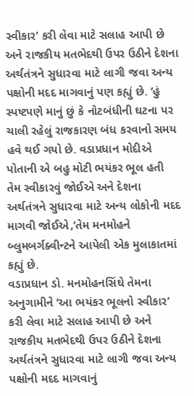સ્વીકાર’ કરી લેવા માટે સલાહ આપી છે અને રાજકીય મતભેદથી ઉપર ઉઠીને દેશના અર્થતંત્રને સુધારવા માટે લાગી જવા અન્ય પક્ષોની મદદ માગવાનું પણ કહ્યું છે. ‘હું સ્પષ્ટપણે માનું છું કે નોટબંધીની ઘટના પર ચાલી રહેલું રાજકારણ બંધ કરવાનો સમય હવે થઈ ગયો છે. વડાપ્રધાન મોદીએ પોતાની એ બહુ મોટી ભયંકર ભૂલ હતી તેમ સ્વીકારવું જોઈએ અને દેશના અર્થતંત્રને સુધારવા માટે અન્ય લોકોની મદદ માગવી જોઈએ,’તેમ મનમોહને બ્લુમબર્ગક્વીન્ટને આપેલી એક મુલાકાતમાં કહ્યું છે.
વડાપ્રધાન ડો. મનમોહનસિંઘે તેમના અનુગામીને ‘આ ભયંકર ભૂલનો સ્વીકાર’ કરી લેવા માટે સલાહ આપી છે અને રાજકીય મતભેદથી ઉપર ઉઠીને દેશના અર્થતંત્રને સુધારવા માટે લાગી જવા અન્ય પક્ષોની મદદ માગવાનું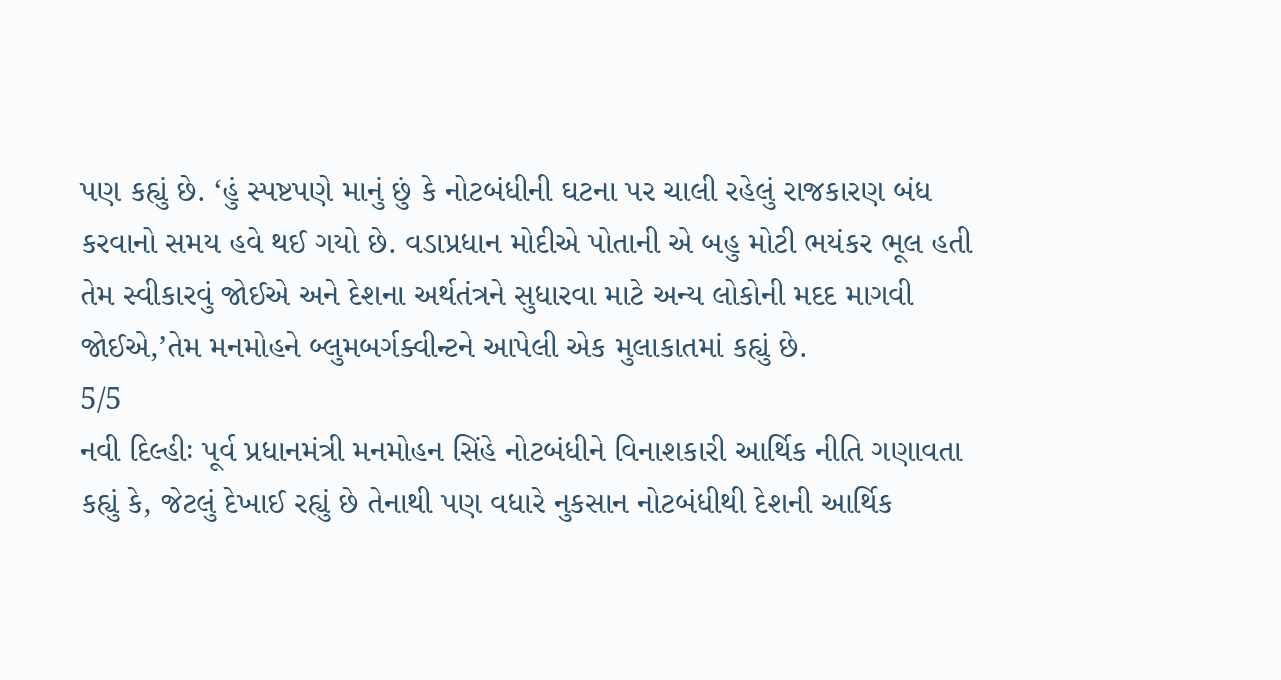પણ કહ્યું છે. ‘હું સ્પષ્ટપણે માનું છું કે નોટબંધીની ઘટના પર ચાલી રહેલું રાજકારણ બંધ કરવાનો સમય હવે થઈ ગયો છે. વડાપ્રધાન મોદીએ પોતાની એ બહુ મોટી ભયંકર ભૂલ હતી તેમ સ્વીકારવું જોઈએ અને દેશના અર્થતંત્રને સુધારવા માટે અન્ય લોકોની મદદ માગવી જોઈએ,’તેમ મનમોહને બ્લુમબર્ગક્વીન્ટને આપેલી એક મુલાકાતમાં કહ્યું છે.
5/5
નવી દિલ્હીઃ પૂર્વ પ્રધાનમંત્રી મનમોહન સિંહે નોટબંધીને વિનાશકારી આર્થિક નીતિ ગણાવતા કહ્યું કે, જેટલું દેખાઈ રહ્યું છે તેનાથી પણ વધારે નુકસાન નોટબંધીથી દેશની આર્થિક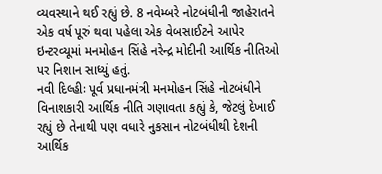વ્યવસ્થાને થઈ રહ્યું છે. 8 નવેમ્બરે નોટબંધીની જાહેરાતને એક વર્ષ પૂરું થવા પહેલા એક વેબસાઈટને આપેર ઇન્ટરવ્યૂમાં મનમોહન સિંહે નરેન્દ્ર મોદીની આર્થિક નીતિઓ પર નિશાન સાધ્યું હતું.
નવી દિલ્હીઃ પૂર્વ પ્રધાનમંત્રી મનમોહન સિંહે નોટબંધીને વિનાશકારી આર્થિક નીતિ ગણાવતા કહ્યું કે, જેટલું દેખાઈ રહ્યું છે તેનાથી પણ વધારે નુકસાન નોટબંધીથી દેશની આર્થિક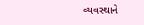વ્યવસ્થાને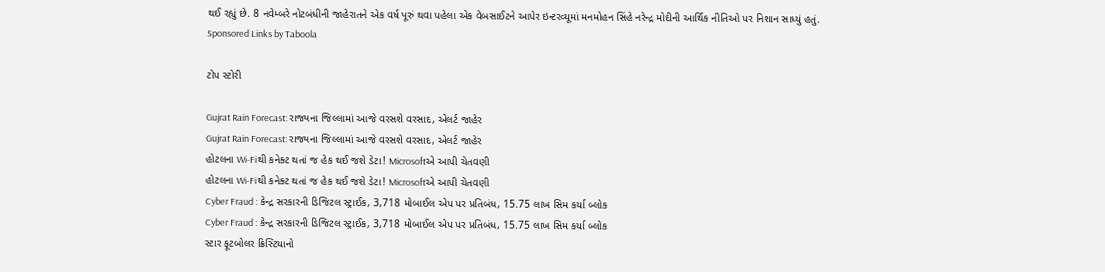થઈ રહ્યું છે. 8 નવેમ્બરે નોટબંધીની જાહેરાતને એક વર્ષ પૂરું થવા પહેલા એક વેબસાઈટને આપેર ઇન્ટરવ્યૂમાં મનમોહન સિંહે નરેન્દ્ર મોદીની આર્થિક નીતિઓ પર નિશાન સાધ્યું હતું.
Sponsored Links by Taboola

ટોપ સ્ટોરી

Gujrat Rain Forecast: રાજ્યના જિલ્લામાં આજે વરસશે વરસાદ, એલર્ટ જાહેર
Gujrat Rain Forecast: રાજ્યના જિલ્લામાં આજે વરસશે વરસાદ, એલર્ટ જાહેર
હોટલના Wi-Fiથી કનેક્ટ થતાં જ હેક થઈ જશે ડેટા! Microsoftએ આપી ચેતવણી
હોટલના Wi-Fiથી કનેક્ટ થતાં જ હેક થઈ જશે ડેટા! Microsoftએ આપી ચેતવણી
Cyber Fraud : કેન્દ્ર સરકારની ડિજિટલ સ્ટ્રાઈક, 3,718 મોબાઈલ એપ પર પ્રતિબંધ, 15.75 લાખ સિમ કર્યા બ્લોક
Cyber Fraud : કેન્દ્ર સરકારની ડિજિટલ સ્ટ્રાઈક, 3,718 મોબાઈલ એપ પર પ્રતિબંધ, 15.75 લાખ સિમ કર્યા બ્લોક
સ્ટાર ફૂટબોલર ક્રિસ્ટિયાનો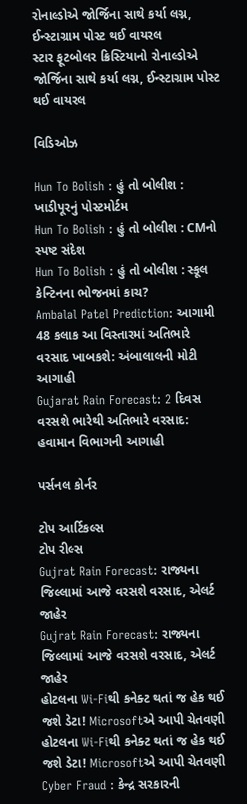રોનાલ્ડોએ જોર્જિના સાથે કર્યા લગ્ન, ઈન્સ્ટાગ્રામ પોસ્ટ થઈ વાયરલ
સ્ટાર ફૂટબોલર ક્રિસ્ટિયાનો રોનાલ્ડોએ જોર્જિના સાથે કર્યા લગ્ન, ઈન્સ્ટાગ્રામ પોસ્ટ થઈ વાયરલ

વિડિઓઝ

Hun To Bolish : હું તો બોલીશ : ખાડીપૂરનું પોસ્ટમોર્ટમ
Hun To Bolish : હું તો બોલીશ : CMનો સ્પષ્ટ સંદેશ
Hun To Bolish : હું તો બોલીશ : સ્કૂલ કેન્ટિનના ભોજનમાં કાચ?
Ambalal Patel Prediction: આગામી 48 કલાક આ વિસ્તારમાં અતિભારે વરસાદ ખાબકશે: અંબાલાલની મોટી આગાહી
Gujarat Rain Forecast: 2 દિવસ વરસશે ભારેથી અતિભારે વરસાદ: હવામાન વિભાગની આગાહી

પર્સનલ કોર્નર

ટોપ આર્ટિકલ્સ
ટોપ રીલ્સ
Gujrat Rain Forecast: રાજ્યના જિલ્લામાં આજે વરસશે વરસાદ, એલર્ટ જાહેર
Gujrat Rain Forecast: રાજ્યના જિલ્લામાં આજે વરસશે વરસાદ, એલર્ટ જાહેર
હોટલના Wi-Fiથી કનેક્ટ થતાં જ હેક થઈ જશે ડેટા! Microsoftએ આપી ચેતવણી
હોટલના Wi-Fiથી કનેક્ટ થતાં જ હેક થઈ જશે ડેટા! Microsoftએ આપી ચેતવણી
Cyber Fraud : કેન્દ્ર સરકારની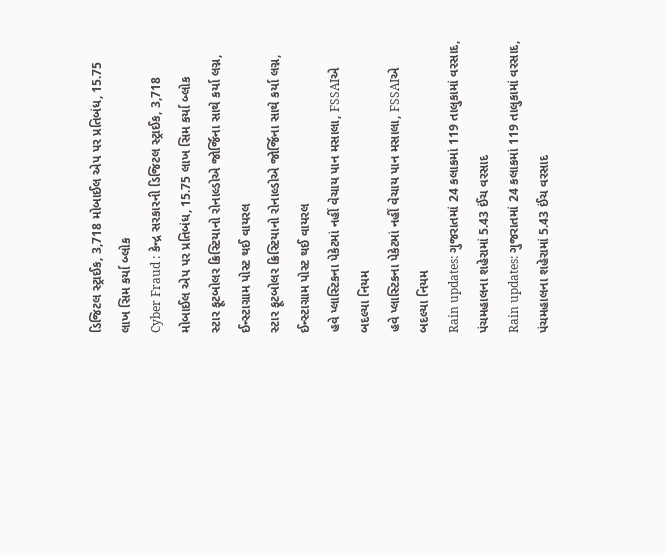ડિજિટલ સ્ટ્રાઈક, 3,718 મોબાઈલ એપ પર પ્રતિબંધ, 15.75 લાખ સિમ કર્યા બ્લોક
Cyber Fraud : કેન્દ્ર સરકારની ડિજિટલ સ્ટ્રાઈક, 3,718 મોબાઈલ એપ પર પ્રતિબંધ, 15.75 લાખ સિમ કર્યા બ્લોક
સ્ટાર ફૂટબોલર ક્રિસ્ટિયાનો રોનાલ્ડોએ જોર્જિના સાથે કર્યા લગ્ન, ઈન્સ્ટાગ્રામ પોસ્ટ થઈ વાયરલ
સ્ટાર ફૂટબોલર ક્રિસ્ટિયાનો રોનાલ્ડોએ જોર્જિના સાથે કર્યા લગ્ન, ઈન્સ્ટાગ્રામ પોસ્ટ થઈ વાયરલ
હવે પ્લાસ્ટિકના પેકેટમાં નહીં વેચાય પાન મસાલા, FSSAIએ બદલ્યા નિયમ
હવે પ્લાસ્ટિકના પેકેટમાં નહીં વેચાય પાન મસાલા, FSSAIએ બદલ્યા નિયમ
Rain updates: ગુજરાતમાં 24 કલાકમાં 119 તાલુકામાં વરસાદ, પંચમહાલના શહેરામાં 5.43 ઈંચ વરસાદ
Rain updates: ગુજરાતમાં 24 કલાકમાં 119 તાલુકામાં વરસાદ, પંચમહાલના શહેરામાં 5.43 ઈંચ વરસાદ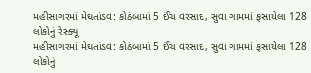મહીસાગરમાં મેઘતાંડવ: કોઠંબામાં 5 ઈંચ વરસાદ, સુવા ગામમાં ફસાયેલા 128 લોકોનું રેસ્ક્યૂ
મહીસાગરમાં મેઘતાંડવ: કોઠંબામાં 5 ઈંચ વરસાદ, સુવા ગામમાં ફસાયેલા 128 લોકોનું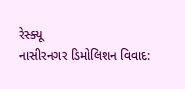રેસ્ક્યૂ
નાસીરનગર ડિમોલિશન વિવાદ: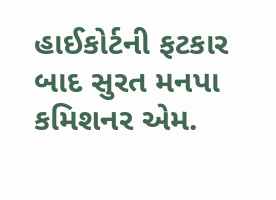હાઈકોર્ટની ફટકાર બાદ સુરત મનપા કમિશનર એમ.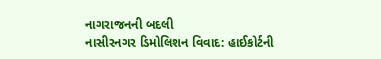નાગરાજનની બદલી
નાસીરનગર ડિમોલિશન વિવાદ: હાઈકોર્ટની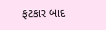ફટકાર બાદ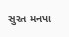સુરત મનપા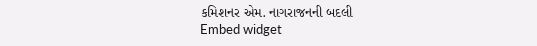કમિશનર એમ. નાગરાજનની બદલી
Embed widget